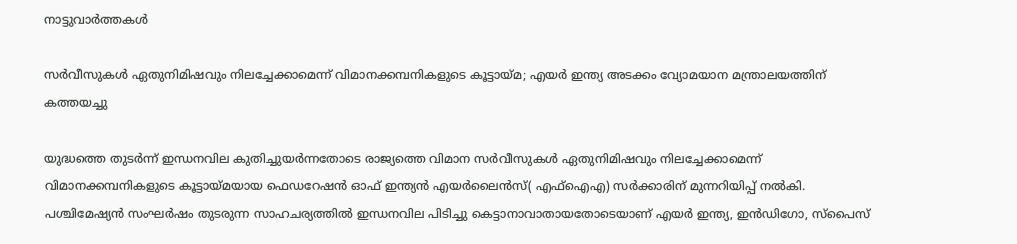നാട്ടുവാര്‍ത്തകള്‍

സര്‍വീസുകള്‍ ഏതുനിമിഷവും നിലച്ചേക്കാമെന്ന് വിമാനക്കമ്പനികളുടെ കൂട്ടായ്മ; എയര്‍ ഇന്ത്യ അടക്കം വ്യോമയാന മന്ത്രാലയത്തിന് കത്തയച്ചു

യുദ്ധത്തെ തുടര്‍ന്ന് ഇന്ധനവില കുതിച്ചുയര്‍ന്നതോടെ രാജ്യത്തെ വിമാന സര്‍വീസുകള്‍ ഏതുനിമിഷവും നിലച്ചേക്കാമെന്ന് വിമാനക്കമ്പനികളുടെ കൂട്ടായ്മയായ ഫെഡറേഷന്‍ ഓഫ് ഇന്ത്യന്‍ എയര്‍ലൈന്‍സ്( എഫ്ഐഎ) സര്‍ക്കാരിന് മുന്നറിയിപ്പ് നല്‍കി. പശ്ചിമേഷ്യന്‍ സംഘര്‍ഷം തുടരുന്ന സാഹചര്യത്തില്‍ ഇന്ധനവില പിടിച്ചു കെട്ടാനാവാതായതോടെയാണ് എയര്‍ ഇന്ത്യ, ഇന്‍ഡിഗോ, സ്‌പൈസ്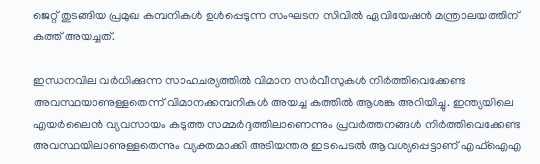ജെറ്റ് തുടങ്ങിയ പ്രമുഖ കമ്പനികള്‍ ഉള്‍പ്പെടുന്ന സംഘടന സിവില്‍ ഏവിയേഷന്‍ മന്ത്രാലയത്തിന് കത്ത് അയച്ചത്.

ഇന്ധനവില വര്‍ധിക്കുന്ന സാഹചര്യത്തില്‍ വിമാന സര്‍വീസുകള്‍ നിര്‍ത്തിവെക്കേണ്ട അവസ്ഥയാണുള്ളതെന്ന് വിമാനക്കമ്പനികള്‍ അയച്ച കത്തില്‍ ആശങ്ക അറിയിച്ചു. ഇന്ത്യയിലെ എയര്‍ലൈന്‍ വ്യവസായം കടുത്ത സമ്മര്‍ദ്ദത്തിലാണെന്നും പ്രവര്‍ത്തനങ്ങള്‍ നിര്‍ത്തിവെക്കേണ്ട അവസ്ഥയിലാണുള്ളതെന്നും വ്യക്തമാക്കി അടിയന്തര ഇടപെടല്‍ ആവശ്യപ്പെട്ടാണ് എഫ്ഐഎ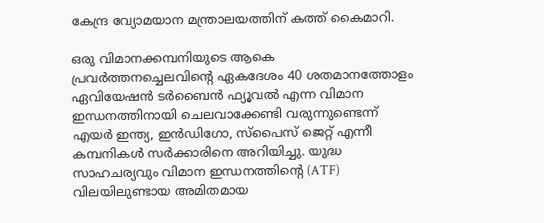കേന്ദ്ര വ്യോമയാന മന്ത്രാലയത്തിന് കത്ത് കൈമാറി.

ഒരു വിമാനക്കമ്പനിയുടെ ആകെ പ്രവര്‍ത്തനച്ചെലവിന്റെ ഏകദേശം 40 ശതമാനത്തോളം ഏവിയേഷന്‍ ടര്‍ബൈന്‍ ഫ്യൂവല്‍ എന്ന വിമാന ഇന്ധനത്തിനായി ചെലവാക്കേണ്ടി വരുന്നുണ്ടെന്ന് എയര്‍ ഇന്ത്യ, ഇന്‍ഡിഗോ, സ്പൈസ് ജെറ്റ് എന്നീ കമ്പനികള്‍ സര്‍ക്കാരിനെ അറിയിച്ചു. യുദ്ധ സാഹചര്യവും വിമാന ഇന്ധനത്തിന്റെ (ATF) വിലയിലുണ്ടായ അമിതമായ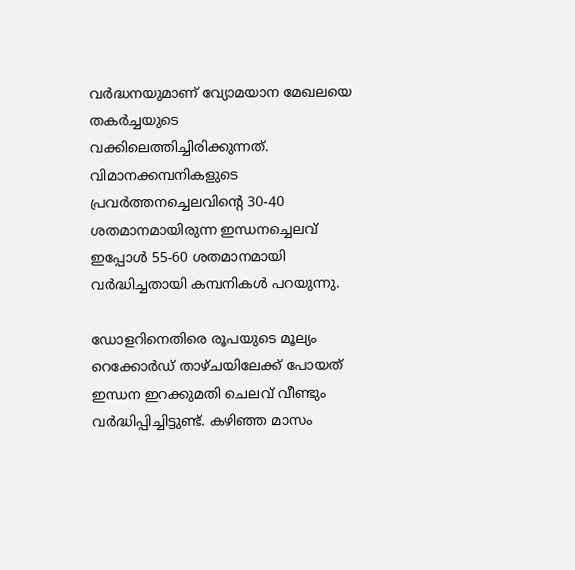വര്‍ദ്ധനയുമാണ് വ്യോമയാന മേഖലയെ തകര്‍ച്ചയുടെ വക്കിലെത്തിച്ചിരിക്കുന്നത്. വിമാനക്കമ്പനികളുടെ പ്രവര്‍ത്തനച്ചെലവിന്റെ 30-40 ശതമാനമായിരുന്ന ഇന്ധനച്ചെലവ് ഇപ്പോള്‍ 55-60 ശതമാനമായി വര്‍ദ്ധിച്ചതായി കമ്പനികള്‍ പറയുന്നു.

ഡോളറിനെതിരെ രൂപയുടെ മൂല്യം റെക്കോര്‍ഡ് താഴ്ചയിലേക്ക് പോയത് ഇന്ധന ഇറക്കുമതി ചെലവ് വീണ്ടും വര്‍ദ്ധിപ്പിച്ചിട്ടുണ്ട്. കഴിഞ്ഞ മാസം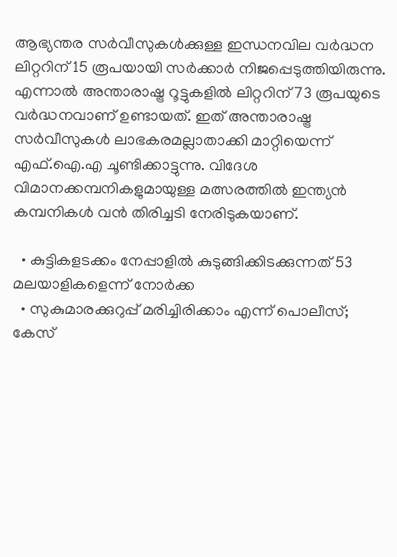ആഭ്യന്തര സര്‍വീസുകള്‍ക്കുള്ള ഇന്ധനവില വര്‍ദ്ധന ലിറ്ററിന് 15 രൂപയായി സര്‍ക്കാര്‍ നിജപ്പെടുത്തിയിരുന്നു. എന്നാല്‍ അന്താരാഷ്ട്ര റൂട്ടുകളില്‍ ലിറ്ററിന് 73 രൂപയുടെ വര്‍ദ്ധനവാണ് ഉണ്ടായത്. ഇത് അന്താരാഷ്ട്ര സര്‍വീസുകള്‍ ലാഭകരമല്ലാതാക്കി മാറ്റിയെന്ന് എഫ്.ഐ.എ ചൂണ്ടിക്കാട്ടുന്നു. വിദേശ വിമാനക്കമ്പനികളുമായുള്ള മത്സരത്തില്‍ ഇന്ത്യന്‍ കമ്പനികള്‍ വന്‍ തിരിച്ചടി നേരിടുകയാണ്.

  • കുട്ടികളടക്കം നേപ്പാളില്‍ കുടുങ്ങിക്കിടക്കുന്നത് 53 മലയാളികളെന്ന് നോര്‍ക്ക
  • സുകുമാരക്കുറുപ്പ് മരിച്ചിരിക്കാം എന്ന് പൊലീസ്; കേസ്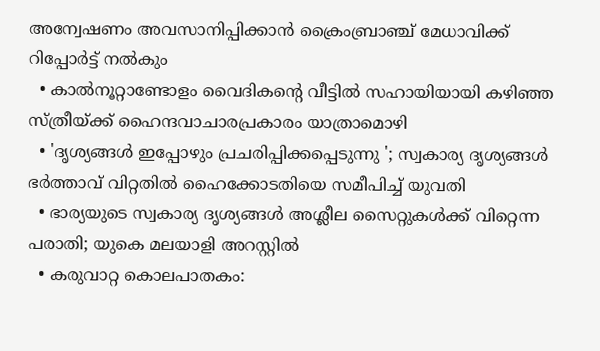അന്വേഷണം അവസാനിപ്പിക്കാന്‍ ക്രൈംബ്രാഞ്ച് മേധാവിക്ക് റിപ്പോര്‍ട്ട് നല്‍കും
  • കാല്‍നൂറ്റാണ്ടോളം വൈദികന്റെ വീട്ടില്‍ സഹായിയായി കഴിഞ്ഞ സ്ത്രീയ്ക്ക് ഹൈന്ദവാചാരപ്രകാരം യാത്രാമൊഴി
  • 'ദൃശ്യങ്ങള്‍ ഇപ്പോഴും പ്രചരിപ്പിക്കപ്പെടുന്നു '; സ്വകാര്യ ദൃശ്യങ്ങള്‍ ഭര്‍ത്താവ് വിറ്റതില്‍ ഹൈക്കോടതിയെ സമീപിച്ച് യുവതി
  • ഭാര്യയുടെ സ്വകാര്യ ദൃശ്യങ്ങള്‍ അശ്ലീല സൈറ്റുകള്‍ക്ക് വിറ്റെന്ന പരാതി; യുകെ മലയാളി അറസ്റ്റില്‍
  • കരുവാറ്റ കൊലപാതകം: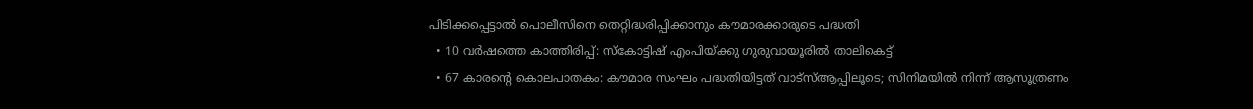പിടിക്കപ്പെട്ടാല്‍ പൊലീസിനെ തെറ്റിദ്ധരിപ്പിക്കാനും കൗമാരക്കാരുടെ പദ്ധതി
  • 10 വര്‍ഷത്തെ കാത്തിരിപ്പ്: സ്‌കോട്ടിഷ് എംപിയ്ക്കു ഗുരുവായൂരില്‍ താലികെട്ട്
  • 67 കാരന്റെ കൊലപാതകം: കൗമാര സംഘം പദ്ധതിയിട്ടത് വാട്‌സ്ആപ്പിലൂടെ; സിനിമയില്‍ നിന്ന് ആസൂത്രണം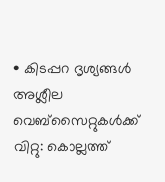• കിടപ്പറ ദൃശ്യങ്ങള്‍ അശ്ലീല വെബ്സൈറ്റുകള്‍ക്ക് വിറ്റു: കൊല്ലത്ത്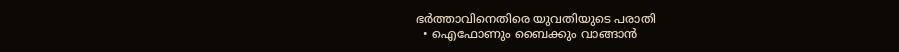ഭര്‍ത്താവിനെതിരെ യുവതിയുടെ പരാതി
  • ഐഫോണും ബൈക്കും വാങ്ങാന്‍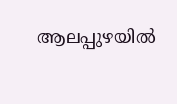ആലപ്പുഴയില്‍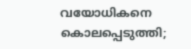വയോധികനെ കൊലപ്പെടുത്തി;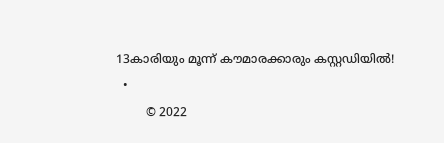13കാരിയും മൂന്ന് കൗമാരക്കാരും കസ്റ്റഡിയില്‍!
  •
        © 2022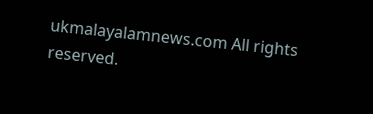ukmalayalamnews.com All rights reserved.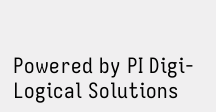Powered by PI Digi-Logical Solutions